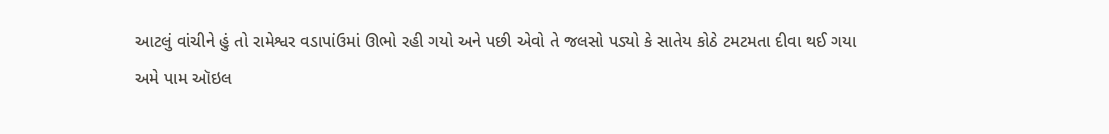આટલું વાંચીને હું તો રામેશ્વર વડાપાંઉમાં ઊભો રહી ગયો અને પછી એવો તે જલસો પડ્યો કે સાતેય કોઠે ટમટમતા દીવા થઈ ગયા
અમે પામ ઑઇલ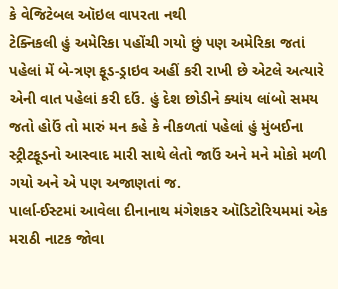કે વેજિટેબલ ઑઇલ વાપરતા નથી
ટેક્નિકલી હું અમેરિકા પહોંચી ગયો છું પણ અમેરિકા જતાં પહેલાં મેં બે-ત્રણ ફૂડ-ડ્રાઇવ અહીં કરી રાખી છે એટલે અત્યારે એની વાત પહેલાં કરી દઉં. હું દેશ છોડીને ક્યાંય લાંબો સમય જતો હોઉં તો મારું મન કહે કે નીકળતાં પહેલાં હું મુંબઈના સ્ટ્રીટફૂડનો આસ્વાદ મારી સાથે લેતો જાઉં અને મને મોકો મળી ગયો અને એ પણ અજાણતાં જ.
પાર્લા-ઈસ્ટમાં આવેલા દીનાનાથ મંગેશકર ઑડિટોરિયમમાં એક મરાઠી નાટક જોવા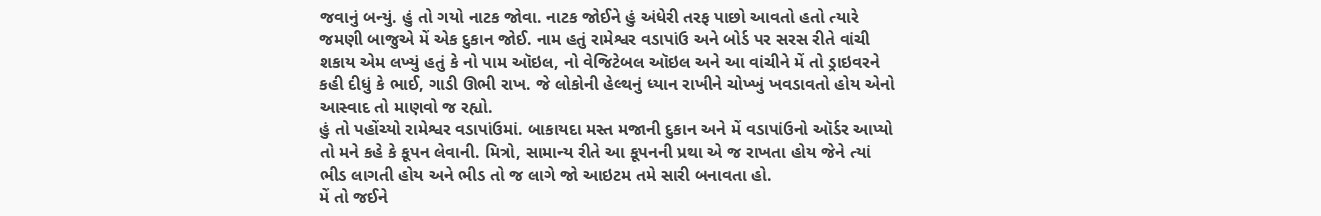જવાનું બન્યું. હું તો ગયો નાટક જોવા. નાટક જોઈને હું અંધેરી તરફ પાછો આવતો હતો ત્યારે જમણી બાજુએ મેં એક દુકાન જોઈ. નામ હતું રામેશ્વર વડાપાંઉ અને બોર્ડ પર સરસ રીતે વાંચી શકાય એમ લખ્યું હતું કે નો પામ ઑઇલ, નો વેજિટેબલ ઑઇલ અને આ વાંચીને મેં તો ડ્રાઇવરને કહી દીધું કે ભાઈ, ગાડી ઊભી રાખ. જે લોકોની હેલ્થનું ધ્યાન રાખીને ચોખ્ખું ખવડાવતો હોય એનો આસ્વાદ તો માણવો જ રહ્યો.
હું તો પહોંચ્યો રામેશ્વર વડાપાંઉમાં. બાકાયદા મસ્ત મજાની દુકાન અને મેં વડાપાંઉનો ઑર્ડર આપ્યો તો મને કહે કે કૂપન લેવાની. મિત્રો, સામાન્ય રીતે આ કૂપનની પ્રથા એ જ રાખતા હોય જેને ત્યાં ભીડ લાગતી હોય અને ભીડ તો જ લાગે જો આઇટમ તમે સારી બનાવતા હો.
મેં તો જઈને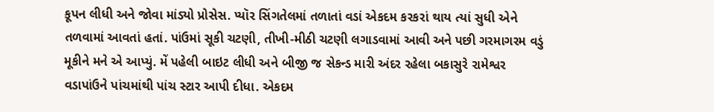કૂપન લીધી અને જોવા માંડ્યો પ્રોસેસ. પ્યૉર સિંગતેલમાં તળાતાં વડાં એકદમ કરકરાં થાય ત્યાં સુધી એને તળવામાં આવતાં હતાં. પાંઉમાં સૂકી ચટણી, તીખી-મીઠી ચટણી લગાડવામાં આવી અને પછી ગરમાગરમ વડું મૂકીને મને એ આપ્યું. મેં પહેલી બાઇટ લીધી અને બીજી જ સેકન્ડ મારી અંદર રહેલા બકાસુરે રામેશ્વર વડાપાંઉને પાંચમાંથી પાંચ સ્ટાર આપી દીધા. એકદમ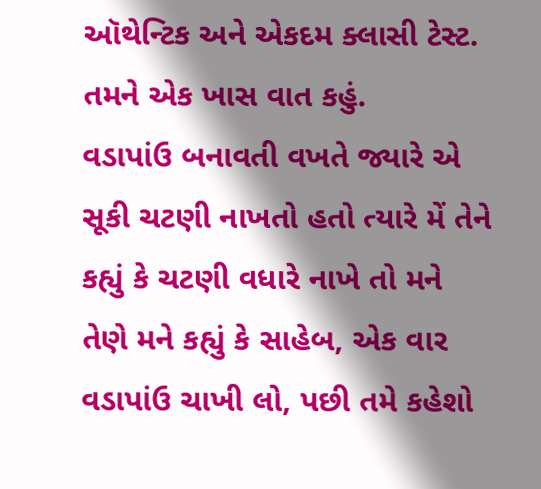ઑથેન્ટિક અને એકદમ ક્લાસી ટેસ્ટ. તમને એક ખાસ વાત કહું.
વડાપાંઉ બનાવતી વખતે જ્યારે એ સૂકી ચટણી નાખતો હતો ત્યારે મેં તેને કહ્યું કે ચટણી વધારે નાખે તો મને તેણે મને કહ્યું કે સાહેબ, એક વાર વડાપાંઉ ચાખી લો, પછી તમે કહેશો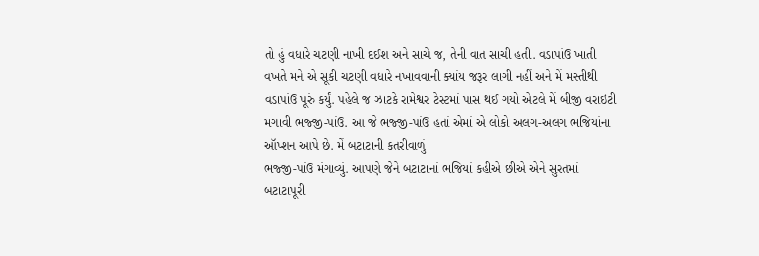તો હું વધારે ચટણી નાખી દઈશ અને સાચે જ, તેની વાત સાચી હતી. વડાપાંઉ ખાતી વખતે મને એ સૂકી ચટણી વધારે નખાવવાની ક્યાંય જરૂર લાગી નહીં અને મેં મસ્તીથી વડાપાંઉ પૂરું કર્યું. પહેલે જ ઝાટકે રામેશ્વર ટેસ્ટમાં પાસ થઈ ગયો એટલે મેં બીજી વરાઇટી મગાવી ભજ્જી-પાંઉ. આ જે ભજ્જી-પાંઉ હતાં એમાં એ લોકો અલગ-અલગ ભજિયાંના ઑપ્શન આપે છે. મેં બટાટાની કતરીવાળું
ભજ્જી-પાંઉ મંગાવ્યું. આપણે જેને બટાટાનાં ભજિયાં કહીએ છીએ એને સુરતમાં બટાટાપૂરી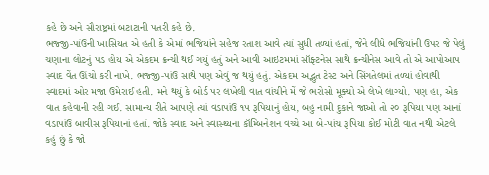કહે છે અને સૌરાષ્ટ્રમાં બટાટાની પતરી કહે છે.
ભજ્જી-પાંઉની ખાસિયત એ હતી કે એમાં ભજિયાંને સહેજ રતાશ આવે ત્યાં સુધી તળ્યાં હતાં, જેને લીધે ભજિયાંની ઉપર જે પેલું ચણાના લોટનું પડ હોય એ એકદમ ક્રન્ચી થઈ ગયું હતું અને આવી આઇટમમાં સૉફ્ટનેસ સાથે ક્રન્ચીનેસ આવે તો એ આપોઆપ સ્વાદ વેંત ઊંચો કરી નાખે. ભજ્જી-પાંઉ સાથે પણ એવું જ થયું હતું. એકદમ અદ્ભુત ટેસ્ટ અને સિંગતેલમાં તળ્યાં હોવાથી સ્વાદમાં ઓર મજા ઉમેરાઈ હતી. મને થયું કે બોર્ડ પર લખેલી વાત વાંચીને મેં જે ભરોસો મૂક્યો એ લેખે લાગ્યો. પણ હા, એક વાત કહેવાની રહી ગઈ. સામાન્ય રીતે આપણે ત્યાં વડાપાંઉ ૧૫ રૂપિયાનું હોય, બહુ નામી દુકાને જાઓ તો ૨૦ રૂપિયા પણ આનાં વડાપાંઉ બાવીસ રૂપિયાનાં હતાં. જોકે સ્વાદ અને સ્વાસ્થ્યના કૉમ્બિનેશન વચ્ચે આ બે-પાંચ રૂપિયા કોઈ મોટી વાત નથી એટલે કહું છું કે જો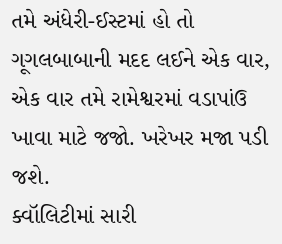તમે અંધેરી-ઈસ્ટમાં હો તો ગૂગલબાબાની મદદ લઈને એક વાર, એક વાર તમે રામેશ્વરમાં વડાપાંઉ ખાવા માટે જજો. ખરેખર મજા પડી જશે.
ક્વૉલિટીમાં સારી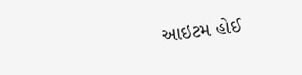આઇટમ હોઈ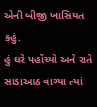એની બીજી ખાસિયત કહું.
હું ઘરે પહોંચ્યો અને રાતે સાડાઆઠ વાગ્યા ત્યાં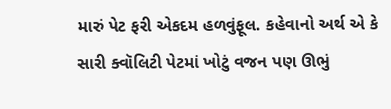મારું પેટ ફરી એકદમ હળવુંફૂલ. કહેવાનો અર્થ એ કે સારી ક્વૉલિટી પેટમાં ખોટું વજન પણ ઊભું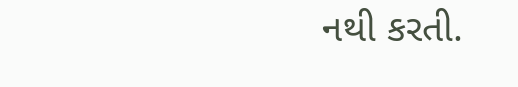નથી કરતી.